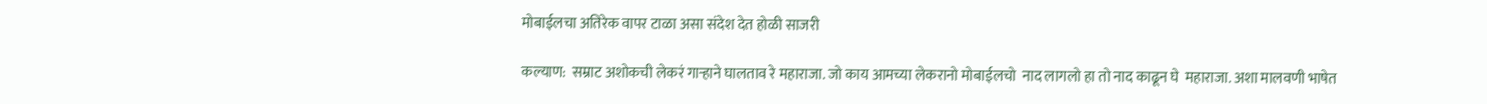मोबाईलचा अतिरेक वापर टाळा असा संदेश देत होळी साजरी

कल्याण:  सम्राट अशोकची लेकरं गाऱ्हाने घालताव रे महाराजा. जो काय आमच्या लेकरानो मोबाईलचो  नाद लागलो हा तो नाद काढून घे  महाराजा. अशा मालवणी भाषेत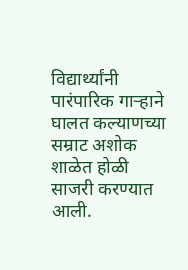विद्यार्थ्यांनी पारंपारिक गाऱ्हाने घालत कल्याणच्या सम्राट अशोक शाळेत होळी साजरी करण्यात आली.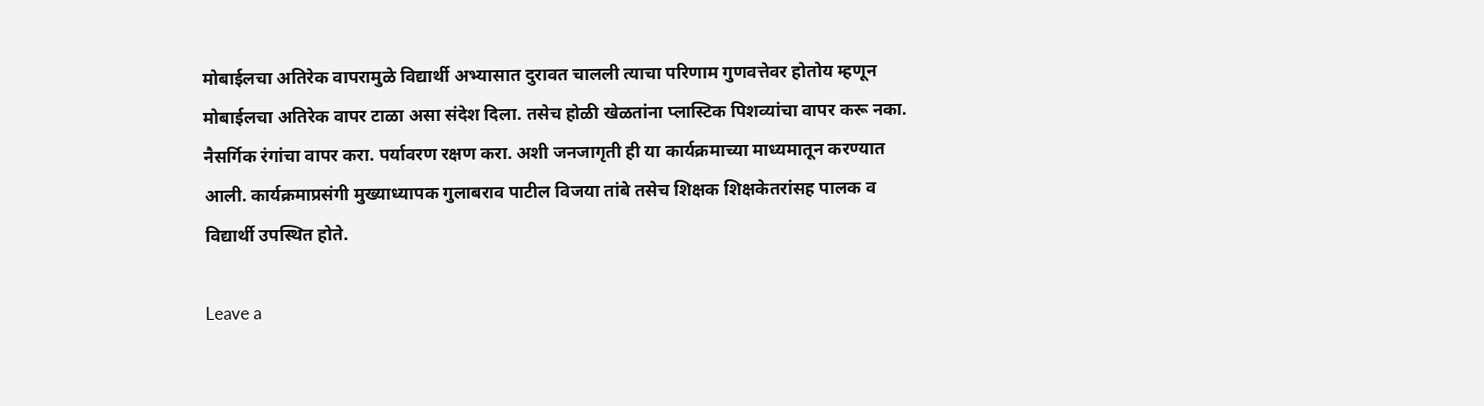मोबाईलचा अतिरेक वापरामुळे विद्यार्थी अभ्यासात दुरावत चालली त्याचा परिणाम गुणवत्तेवर होतोय म्हणून मोबाईलचा अतिरेक वापर टाळा असा संदेश दिला. तसेच होळी खेळतांना प्लास्टिक पिशव्यांचा वापर करू नका. नैसर्गिक रंगांचा वापर करा. पर्यावरण रक्षण करा. अशी जनजागृती ही या कार्यक्रमाच्या माध्यमातून करण्यात आली. कार्यक्रमाप्रसंगी मुख्याध्यापक गुलाबराव पाटील विजया तांबे तसेच शिक्षक शिक्षकेतरांसह पालक व विद्यार्थी उपस्थित होते.

Leave a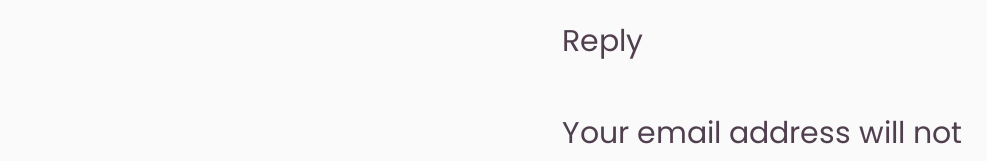Reply

Your email address will not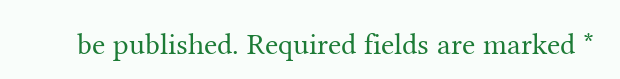be published. Required fields are marked *